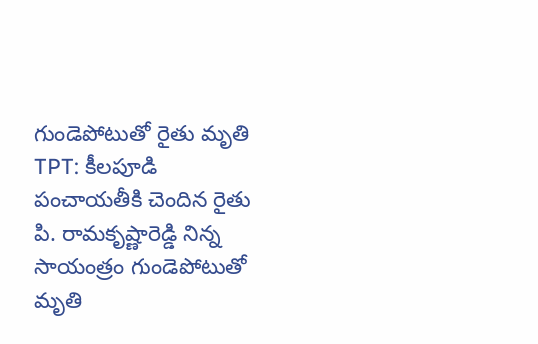గుండెపోటుతో రైతు మృతి
TPT: కీలపూడి పంచాయతీకి చెందిన రైతు పి. రామకృష్ణారెడ్డి నిన్న సాయంత్రం గుండెపోటుతో మృతి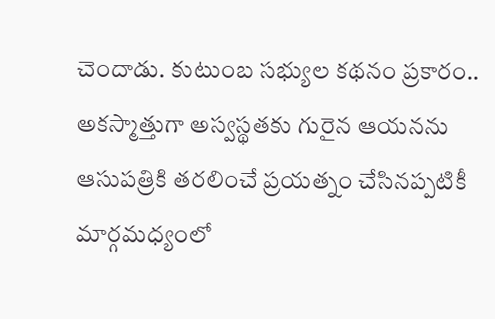చెందాడు. కుటుంబ సభ్యుల కథనం ప్రకారం.. అకస్మాత్తుగా అస్వస్థతకు గురైన ఆయనను ఆసుపత్రికి తరలించే ప్రయత్నం చేసినప్పటికీ మార్గమధ్యంలో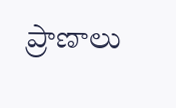ప్రాణాలు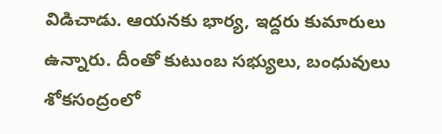విడిచాడు. ఆయనకు భార్య, ఇద్దరు కుమారులు ఉన్నారు. దీంతో కుటుంబ సభ్యులు, బంధువులు శోకసంద్రంలో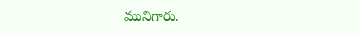మునిగారు.